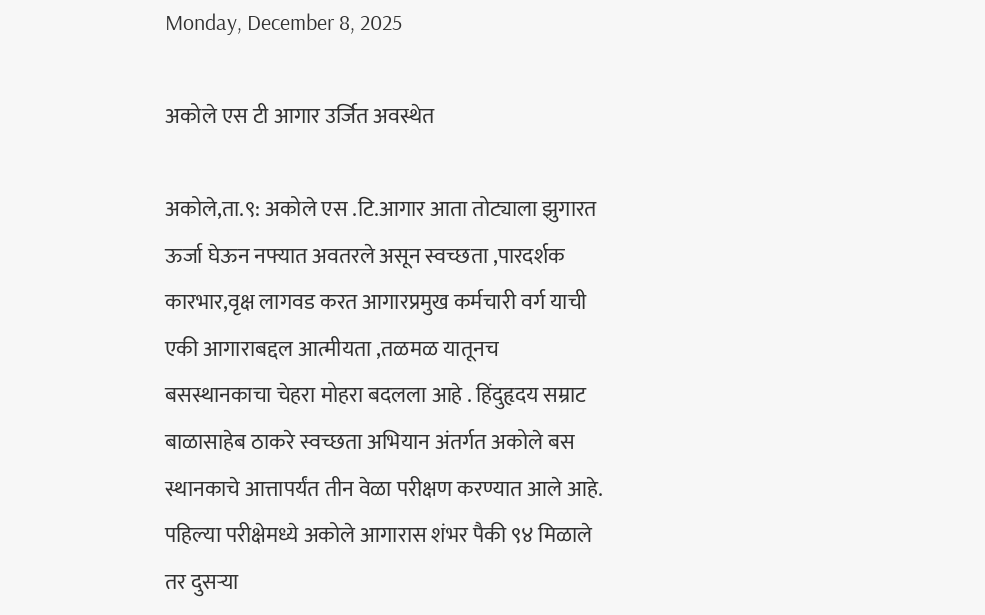Monday, December 8, 2025

अकोले एस टी आगार उर्जित अवस्थेत

अकोले,ता.९: अकोले एस .टि.आगार आता तोट्याला झुगारत ऊर्जा घेऊन नफ्यात अवतरले असून स्वच्छता ,पारदर्शक कारभार,वृक्ष लागवड करत आगारप्रमुख कर्मचारी वर्ग याची एकी आगाराबद्दल आत्मीयता ,तळमळ यातूनच बसस्थानकाचा चेहरा मोहरा बदलला आहे . हिंदुहृदय सम्राट बाळासाहेब ठाकरे स्वच्छता अभियान अंतर्गत अकोले बस स्थानकाचे आत्तापर्यंत तीन वेळा परीक्षण करण्यात आले आहे. पहिल्या परीक्षेमध्ये अकोले आगारास शंभर पैकी ९४ मिळाले तर दुसऱ्या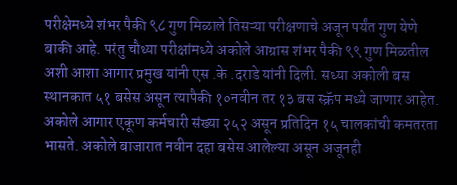परीक्षेमध्ये शंभर पैकी ९८ गुण मिळाले तिसऱ्या परीक्षणाचे अजून पर्यंत गुण येणे बाकी आहे. परंतु चौथ्या परीक्षांमध्ये अकोले आग्रास शंभर पैकी ९९ गुण मिळतील अशी आशा आगार प्रमुख यांनी एस .के .दराडे यांनी दिली. सध्या अकोली बस स्थानकात ५१ बसेस असून त्यापैकी १०नवीन तर १३ बस स्क्रॅप मध्ये जाणार आहेत. अकोले आगार एकूण कर्मचारी संख्या २५२ असून प्रतिदिन १५ चालकांची कमतरता भासते. अकोले बाजारात नवीन दहा बसेस आलेल्या असून अजूनही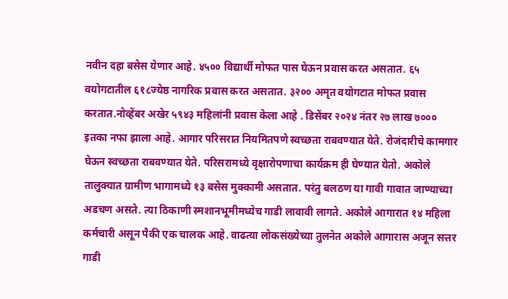नवीन दहा बसेस येणार आहे. ४५०० विद्यार्थी मोफत पास घेऊन प्रवास करत असतात. ६५ वयोगटातील ६१८ज्येष्ठ नागरिक प्रवास करत असतात. ३२०० अमृत वयोगटात मोफत प्रवास करतात.नोव्हेंबर अखेर ५९४३ महिलांनी प्रवास केला आहे . डिसेंबर २०२४ नंतर २७ लाख ७००० इतका नफा झाला आहे. आगार परिसरात नियमितपणे स्वच्छता राबवण्यात येते. रोजंदारीचे कामगार घेऊन स्वच्छता राबवण्यात येते. परिसरामध्ये वृक्षारोपणाचा कार्यक्रम ही घेण्यात येतो. अकोले तालुक्यात ग्रामीण भागामध्ये १३ बसेस मुक्कामी असतात. परंतु बलठण या गावी गावात जाण्याच्या अडचण असते. त्या ठिकाणी स्मशानभूमीमध्येच गाडी लावावी लागते. अकोले आगारात १४ महिला कर्मचारी असून पैकी एक चालक आहे. वाढत्या लोकसंख्येच्या तुलनेत अकोले आगारास अजून सत्तर गाडी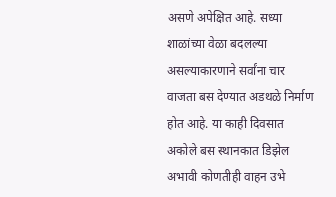असणे अपेक्षित आहे. सध्या शाळांच्या वेळा बदलल्या असल्याकारणाने सर्वांना चार वाजता बस देण्यात अडथळे निर्माण होत आहे. या काही दिवसात अकोले बस स्थानकात डिझेल अभावी कोणतीही वाहन उभे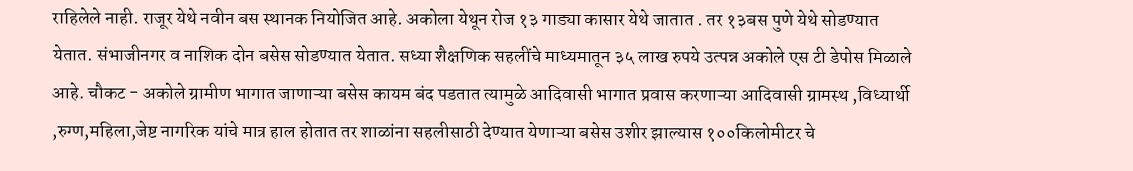राहिलेले नाही. राजूर येथे नवीन बस स्थानक नियोजित आहे. अकोला येथून रोज १३ गाड्या कासार येथे जातात . तर १३बस पुणे येथे सोडण्यात येतात. संभाजीनगर व नाशिक दोन बसेस सोडण्यात येतात. सध्या शैक्षणिक सहलींचे माध्यमातून ३५ लाख रुपये उत्पन्न अकोले एस टी डेपोस मिळाले आहे. चौकट - अकोले ग्रामीण भागात जाणाऱ्या बसेस कायम बंद पडतात त्यामुळे आदिवासी भागात प्रवास करणाऱ्या आदिवासी ग्रामस्थ ,विध्यार्थी ,रुग्ण,महिला,जेष्ट नागरिक यांचे मात्र हाल होतात तर शाळांना सहलीसाठी देण्यात येणाऱ्या बसेस उशीर झाल्यास १००किलोमीटर चे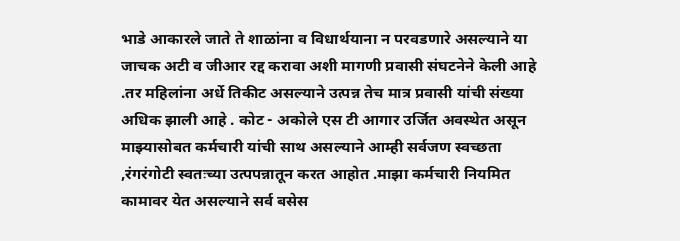भाडे आकारले जाते ते शाळांना व विधार्थयाना न परवडणारे असल्याने या जाचक अटी व जीआर रद्द करावा अशी मागणी प्रवासी संघटनेने केली आहे .तर महिलांना अर्धे तिकीट असल्याने उत्पन्न तेच मात्र प्रवासी यांची संख्या अधिक झाली आहे . कोट - अकोले एस टी आगार उर्जित अवस्थेत असून माझ्यासोबत कर्मचारी यांची साथ असल्याने आम्ही सर्वजण स्वच्छता ,रंगरंगोटी स्वतःच्या उत्पपन्नातून करत आहोत .माझा कर्मचारी नियमित कामावर येत असल्याने सर्व बसेस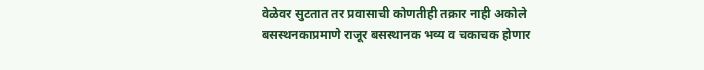वेळेवर सुटतात तर प्रवासाची कोणतीही तक्रार नाही अकोले बसस्थनकाप्रमाणे राजूर बसस्थानक भव्य व चकाचक होणार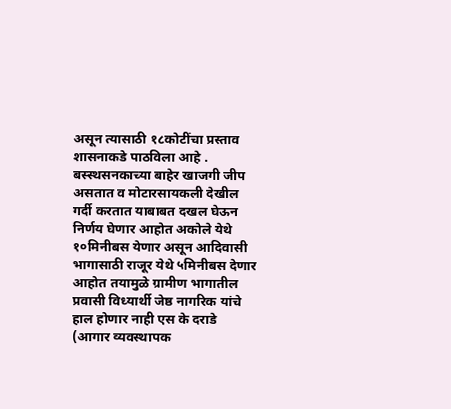असून त्यासाठी १८कोटींचा प्रस्ताव शासनाकडे पाठविला आहे . बस्स्थसनकाच्या बाहेर खाजगी जीप असतात व मोटारसायकली देखील गर्दी करतात याबाबत दखल घेऊन निर्णय घेणार आहोत अकोले येथे १०मिनीबस येणार असून आदिवासी भागासाठी राजूर येथे ५मिनीबस देणार आहोत तयामुळे ग्रामीण भागातील प्रवासी विध्यार्थी जेष्ठ नागरिक यांचे हाल होणार नाही एस के दराडे (आगार व्यवस्थापक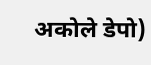अकोले डेपो)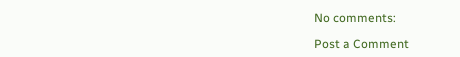No comments:

Post a Comment